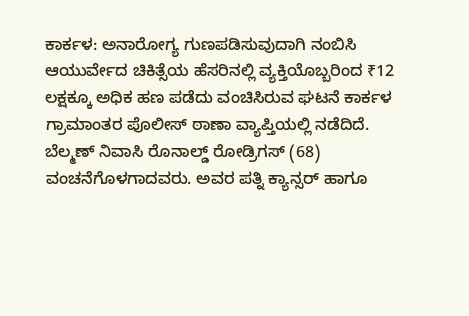ಕಾರ್ಕಳ: ಅನಾರೋಗ್ಯ ಗುಣಪಡಿಸುವುದಾಗಿ ನಂಬಿಸಿ ಆಯುರ್ವೇದ ಚಿಕಿತ್ಸೆಯ ಹೆಸರಿನಲ್ಲಿ ವ್ಯಕ್ತಿಯೊಬ್ಬರಿಂದ ₹12 ಲಕ್ಷಕ್ಕೂ ಅಧಿಕ ಹಣ ಪಡೆದು ವಂಚಿಸಿರುವ ಘಟನೆ ಕಾರ್ಕಳ ಗ್ರಾಮಾಂತರ ಪೊಲೀಸ್ ಠಾಣಾ ವ್ಯಾಪ್ತಿಯಲ್ಲಿ ನಡೆದಿದೆ.
ಬೆಲ್ಮಣ್ ನಿವಾಸಿ ರೊನಾಲ್ಡ್ ರೋಡ್ರಿಗಸ್ (68) ವಂಚನೆಗೊಳಗಾದವರು. ಅವರ ಪತ್ನಿ ಕ್ಯಾನ್ಸರ್ ಹಾಗೂ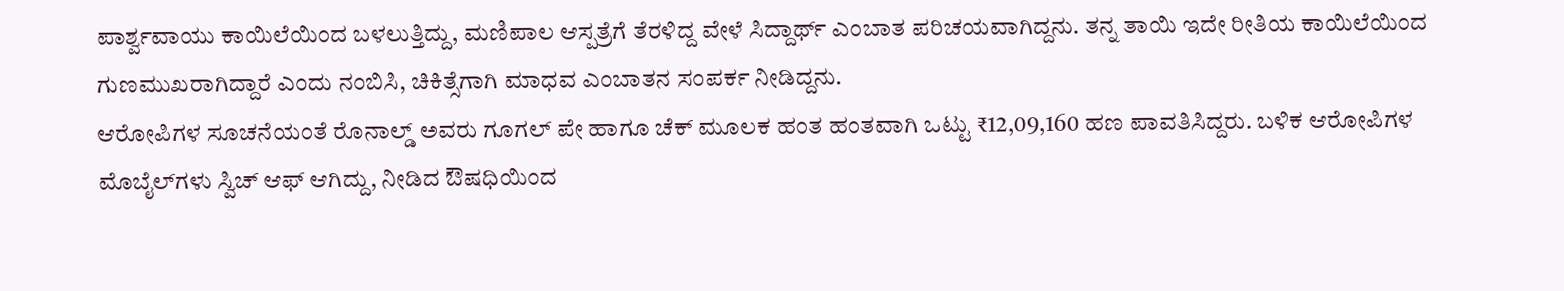ಪಾರ್ಶ್ವವಾಯು ಕಾಯಿಲೆಯಿಂದ ಬಳಲುತ್ತಿದ್ದು, ಮಣಿಪಾಲ ಆಸ್ಪತ್ರೆಗೆ ತೆರಳಿದ್ದ ವೇಳೆ ಸಿದ್ದಾರ್ಥ್ ಎಂಬಾತ ಪರಿಚಯವಾಗಿದ್ದನು. ತನ್ನ ತಾಯಿ ಇದೇ ರೀತಿಯ ಕಾಯಿಲೆಯಿಂದ ಗುಣಮುಖರಾಗಿದ್ದಾರೆ ಎಂದು ನಂಬಿಸಿ, ಚಿಕಿತ್ಸೆಗಾಗಿ ಮಾಧವ ಎಂಬಾತನ ಸಂಪರ್ಕ ನೀಡಿದ್ದನು.
ಆರೋಪಿಗಳ ಸೂಚನೆಯಂತೆ ರೊನಾಲ್ಡ್ ಅವರು ಗೂಗಲ್ ಪೇ ಹಾಗೂ ಚೆಕ್ ಮೂಲಕ ಹಂತ ಹಂತವಾಗಿ ಒಟ್ಟು ₹12,09,160 ಹಣ ಪಾವತಿಸಿದ್ದರು. ಬಳಿಕ ಆರೋಪಿಗಳ ಮೊಬೈಲ್‌ಗಳು ಸ್ವಿಚ್ ಆಫ್ ಆಗಿದ್ದು, ನೀಡಿದ ಔಷಧಿಯಿಂದ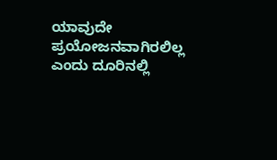ಯಾವುದೇ ಪ್ರಯೋಜನವಾಗಿರಲಿಲ್ಲ ಎಂದು ದೂರಿನಲ್ಲಿ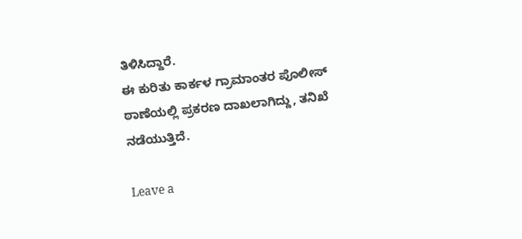ತಿಳಿಸಿದ್ದಾರೆ.
ಈ ಕುರಿತು ಕಾರ್ಕಳ ಗ್ರಾಮಾಂತರ ಪೊಲೀಸ್ ಠಾಣೆಯಲ್ಲಿ ಪ್ರಕರಣ ದಾಖಲಾಗಿದ್ದು, ತನಿಖೆ ನಡೆಯುತ್ತಿದೆ.

Leave a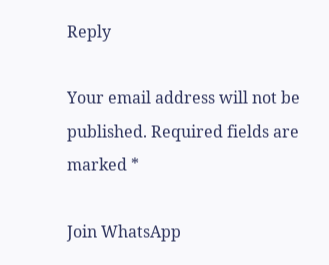Reply

Your email address will not be published. Required fields are marked *

Join WhatsApp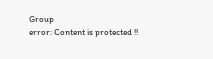Group
error: Content is protected !!